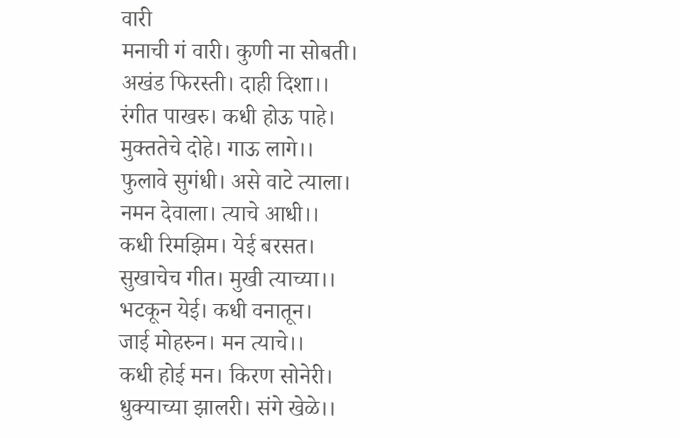वारी
मनाची गं वारी। कुणी ना सोबती।
अखंड फिरस्ती। दाही दिशा।।
रंगीत पाखरु। कधी होऊ पाहे।
मुक्ततेचे दोहे। गाऊ लागे।।
फुलावे सुगंधी। असे वाटे त्याला।
नमन देवाला। त्याचे आधी।।
कधी रिमझिम। येई बरसत।
सुखाचेच गीत। मुखी त्याच्या।।
भटकून येई। कधी वनातून।
जाई मोहरुन। मन त्याचे।।
कधी होई मन। किरण सोनेरी।
धुक्याच्या झालरी। संगे खेळे।।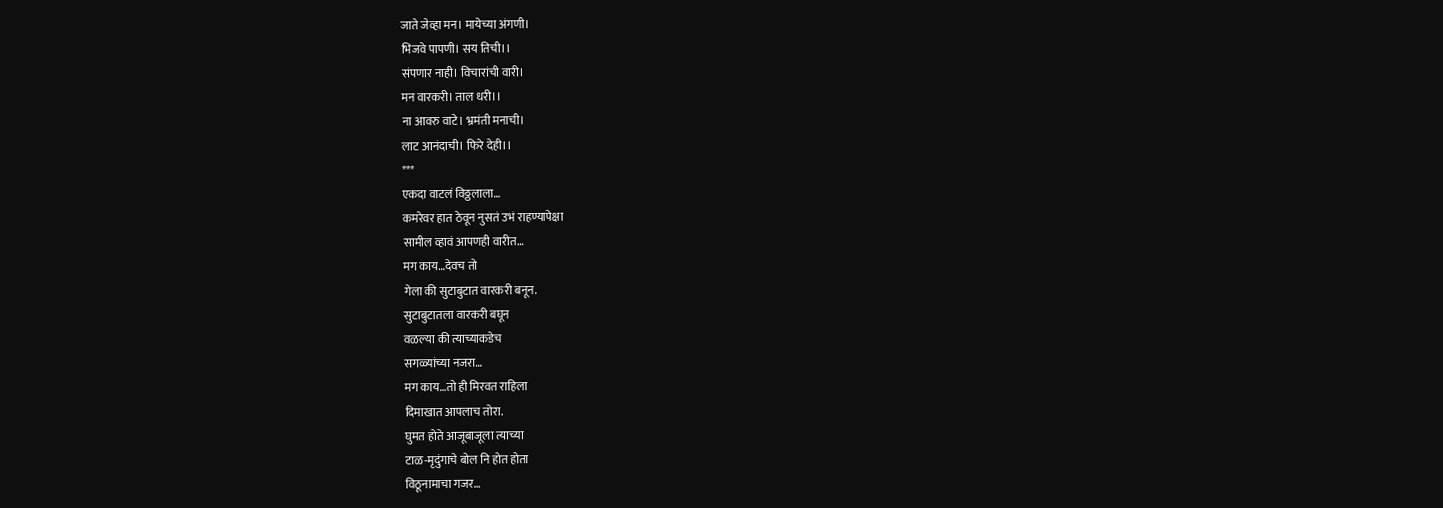जाते जेव्हा मन। मायेच्या अंगणी।
भिजवे पापणी। सय तिची।।
संपणार नाही। विचारांची वारी।
मन वारकरी। ताल धरी।।
ना आवरु वाटे। भ्रमंती मनाची।
लाट आनंदाची। फिरे देही।।
***
एकदा वाटलं विठ्ठलाला…
कमरेवर हात ठेवून नुसतं उभं राहण्यापेक्षा
सामील व्हावं आपणही वारीत…
मग काय…देवच तो
गेला की सुटाबुटात वारकरी बनून.
सुटाबुटातला वारकरी बघून
वळल्या की त्याच्याकडेच
सगळ्यांच्या नजरा…
मग काय…तो ही मिरवत राहिला
दिमाखात आपलाच तोरा.
घुमत होते आजूबाजूला त्याच्या
टाळ-मृदुंगाचे बोल नि होत होता
विठूनामाचा गजर…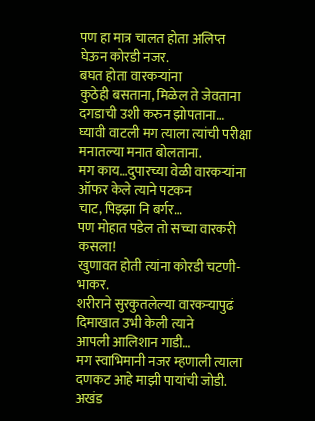पण हा मात्र चालत होता अलिप्त
घेऊन कोरडी नजर.
बघत होता वारकऱ्यांना
कुठेही बसताना, मिळेल ते जेवताना
दगडाची उशी करुन झोपताना…
घ्यावी वाटली मग त्याला त्यांची परीक्षा
मनातल्या मनात बोलताना.
मग काय…दुपारच्या वेळी वारकऱ्यांना
ऑफर केले त्याने पटकन
चाट, पिझ्झा नि बर्गर…
पण मोहात पडेल तो सच्चा वारकरी कसला!
खुणावत होती त्यांना कोरडी चटणी-भाकर.
शरीराने सुरकुतलेल्या वारकऱ्यापुढं
दिमाखात उभी केली त्याने
आपली आलिशान गाडी…
मग स्वाभिमानी नजर म्हणाली त्याला
दणकट आहे माझी पायांची जोडी.
अखंड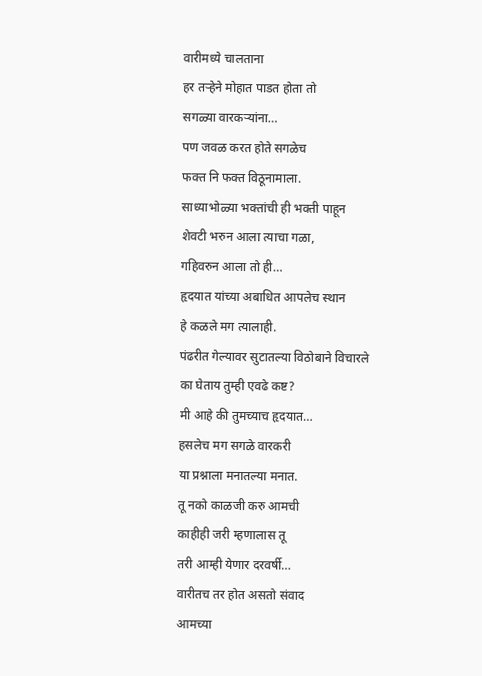वारीमध्ये चालताना
हर तऱ्हेने मोहात पाडत होता तो
सगळ्या वारकऱ्यांना…
पण जवळ करत होते सगळेच
फक्त नि फक्त विठूनामाला.
साध्याभोळ्या भक्तांची ही भक्ती पाहून
शेवटी भरुन आला त्याचा गळा,
गहिवरुन आला तो ही…
हृदयात यांच्या अबाधित आपलेच स्थान
हे कळले मग त्यालाही.
पंढरीत गेल्यावर सुटातल्या विठोबाने विचारले
का घेताय तुम्ही एवढे कष्ट?
मी आहे की तुमच्याच हृदयात…
हसलेच मग सगळे वारकरी
या प्रश्नाला मनातल्या मनात.
तू नको काळजी करु आमची
काहीही जरी म्हणालास तू
तरी आम्ही येणार दरवर्षी…
वारीतच तर होत असतो संवाद
आमच्या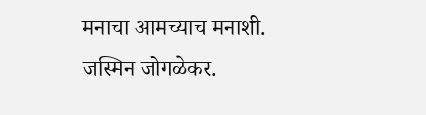मनाचा आमच्याच मनाशी.
जस्मिन जोगळेकर.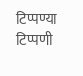टिप्पण्या
टिप्पणी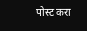पोस्ट करा